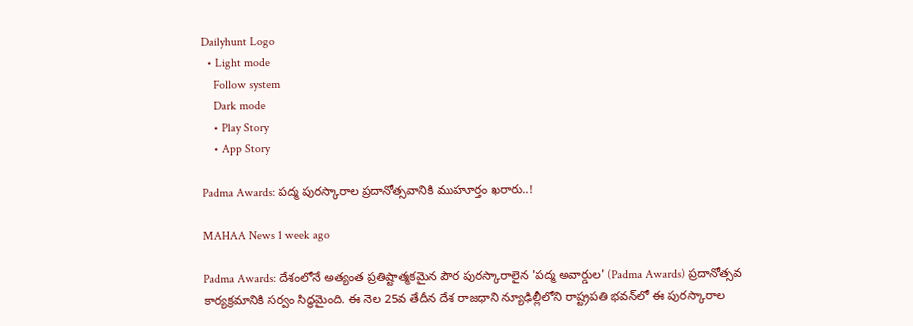Dailyhunt Logo
  • Light mode
    Follow system
    Dark mode
    • Play Story
    • App Story

Padma Awards: పద్మ పురస్కారాల ప్రదానోత్సవానికి ముహూర్తం ఖరారు..!

MAHAA News 1 week ago

Padma Awards: దేశంలోనే అత్యంత ప్రతిష్టాత్మకమైన పౌర పురస్కారాలైన 'పద్మ అవార్డుల' (Padma Awards) ప్రదానోత్సవ కార్యక్రమానికి సర్వం సిద్ధమైంది. ఈ నెల 25వ తేదీన దేశ రాజధాని న్యూఢిల్లీలోని రాష్ట్రపతి భవన్‌లో ఈ పురస్కారాల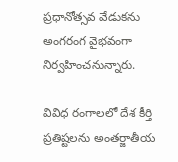ప్రధానోత్సవ వేడుకను అంగరంగ వైభవంగా నిర్వహించనున్నారు.

వివిధ రంగాలలో దేశ కీర్తి ప్రతిష్టలను అంతర్జాతీయ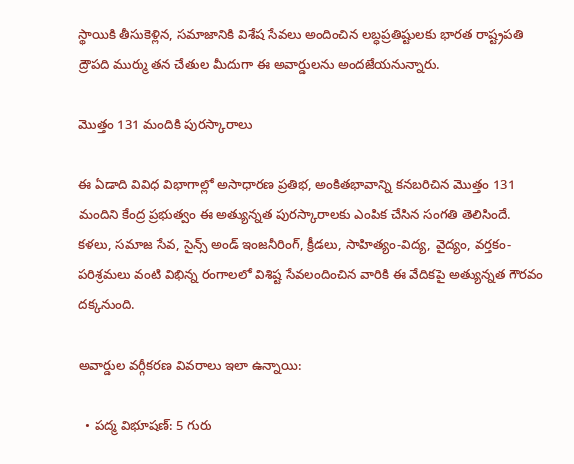స్థాయికి తీసుకెళ్లిన, సమాజానికి విశేష సేవలు అందించిన లబ్ధప్రతిష్టులకు భారత రాష్ట్రపతి ద్రౌపది ముర్ము తన చేతుల మీదుగా ఈ అవార్డులను అందజేయనున్నారు.

మొత్తం 131 మందికి పురస్కారాలు

ఈ ఏడాది వివిధ విభాగాల్లో అసాధారణ ప్రతిభ, అంకితభావాన్ని కనబరిచిన మొత్తం 131 మందిని కేంద్ర ప్రభుత్వం ఈ అత్యున్నత పురస్కారాలకు ఎంపిక చేసిన సంగతి తెలిసిందే. కళలు, సమాజ సేవ, సైన్స్ అండ్ ఇంజనీరింగ్, క్రీడలు, సాహిత్యం-విద్య, వైద్యం, వర్తకం-పరిశ్రమలు వంటి విభిన్న రంగాలలో విశిష్ట సేవలందించిన వారికి ఈ వేదికపై అత్యున్నత గౌరవం దక్కనుంది.

అవార్డుల వర్గీకరణ వివరాలు ఇలా ఉన్నాయి:

  • పద్మ విభూషణ్: 5 గురు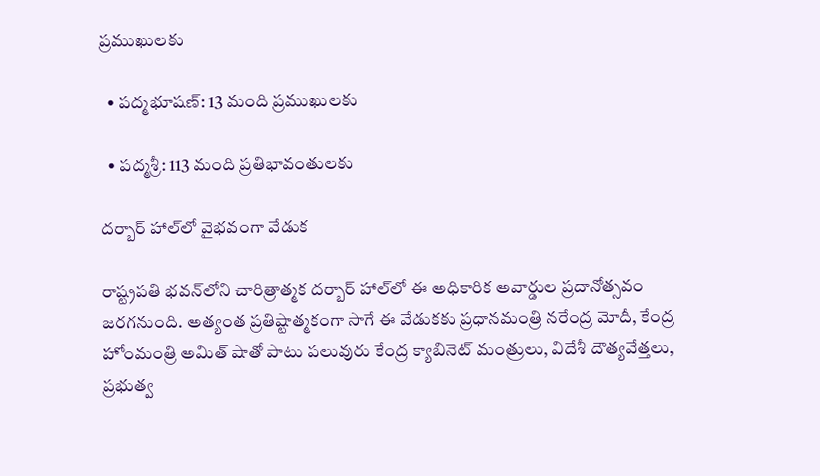ప్రముఖులకు

  • పద్మభూషణ్: 13 మంది ప్రముఖులకు

  • పద్మశ్రీ: 113 మంది ప్రతిభావంతులకు

దర్బార్ హాల్‌లో వైభవంగా వేడుక

రాష్ట్రపతి భవన్‌లోని చారిత్రాత్మక దర్బార్ హాల్‌లో ఈ అధికారిక అవార్డుల ప్రదానోత్సవం జరగనుంది. అత్యంత ప్రతిష్టాత్మకంగా సాగే ఈ వేడుకకు ప్రధానమంత్రి నరేంద్ర మోదీ, కేంద్ర హోంమంత్రి అమిత్ షాతో పాటు పలువురు కేంద్ర క్యాబినెట్ మంత్రులు, విదేశీ దౌత్యవేత్తలు, ప్రభుత్వ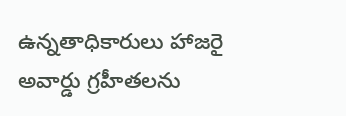ఉన్నతాధికారులు హాజరై అవార్డు గ్రహీతలను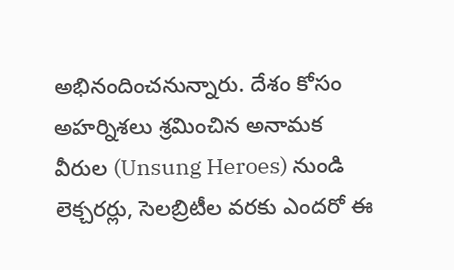అభినందించనున్నారు. దేశం కోసం అహర్నిశలు శ్రమించిన అనామక వీరుల (Unsung Heroes) నుండి లెక్చరర్లు, సెలబ్రిటీల వరకు ఎందరో ఈ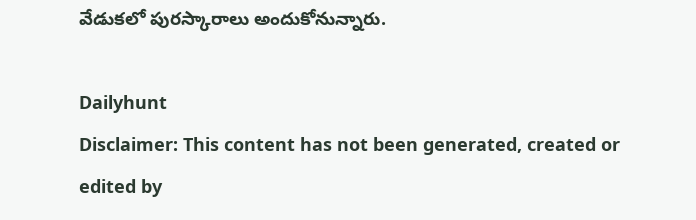వేడుకలో పురస్కారాలు అందుకోనున్నారు.

Dailyhunt
Disclaimer: This content has not been generated, created or edited by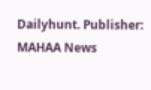Dailyhunt. Publisher: MAHAA News